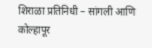शिराळा प्रतिनिधी – सांगली आणि कोल्हापूर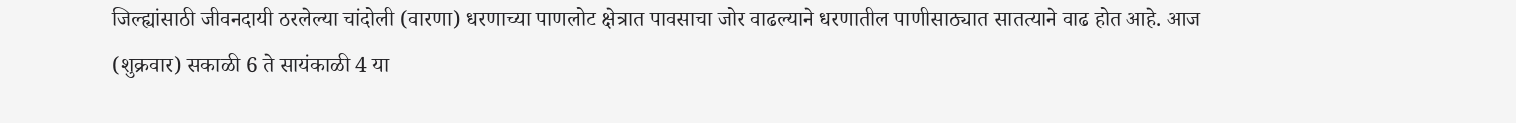जिल्ह्यांसाठी जीवनदायी ठरलेल्या चांदोली (वारणा) धरणाच्या पाणलोट क्षेत्रात पावसाचा जोर वाढल्याने धरणातील पाणीसाठ्यात सातत्याने वाढ होत आहे. आज (शुक्रवार) सकाळी 6 ते सायंकाळी 4 या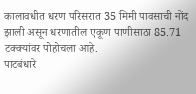कालावधीत धरण परिसरात 35 मिमी पावसाची नोंद झाली असून धरणातील एकूण पाणीसाठा 85.71 टक्क्यांवर पोहोचला आहे.
पाटबंधारे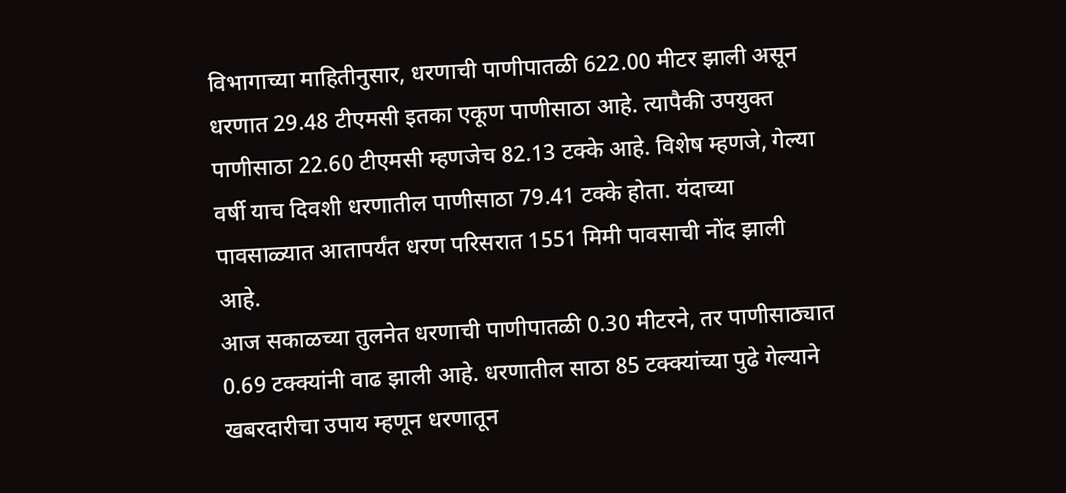विभागाच्या माहितीनुसार, धरणाची पाणीपातळी 622.00 मीटर झाली असून धरणात 29.48 टीएमसी इतका एकूण पाणीसाठा आहे. त्यापैकी उपयुक्त पाणीसाठा 22.60 टीएमसी म्हणजेच 82.13 टक्के आहे. विशेष म्हणजे, गेल्या वर्षी याच दिवशी धरणातील पाणीसाठा 79.41 टक्के होता. यंदाच्या पावसाळ्यात आतापर्यंत धरण परिसरात 1551 मिमी पावसाची नोंद झाली आहे.
आज सकाळच्या तुलनेत धरणाची पाणीपातळी 0.30 मीटरने, तर पाणीसाठ्यात 0.69 टक्क्यांनी वाढ झाली आहे. धरणातील साठा 85 टक्क्यांच्या पुढे गेल्याने खबरदारीचा उपाय म्हणून धरणातून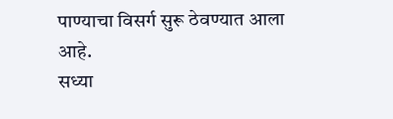पाण्याचा विसर्ग सुरू ठेवण्यात आला आहे.
सध्या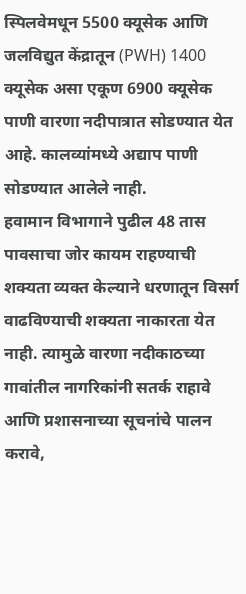स्पिलवेमधून 5500 क्यूसेक आणि जलविद्युत केंद्रातून (PWH) 1400 क्यूसेक असा एकूण 6900 क्यूसेक पाणी वारणा नदीपात्रात सोडण्यात येत आहे. कालव्यांमध्ये अद्याप पाणी सोडण्यात आलेले नाही.
हवामान विभागाने पुढील 48 तास पावसाचा जोर कायम राहण्याची शक्यता व्यक्त केल्याने धरणातून विसर्ग वाढविण्याची शक्यता नाकारता येत नाही. त्यामुळे वारणा नदीकाठच्या गावांतील नागरिकांनी सतर्क राहावे आणि प्रशासनाच्या सूचनांचे पालन करावे,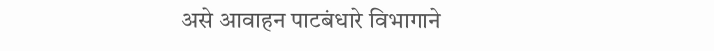असे आवाहन पाटबंधारे विभागाने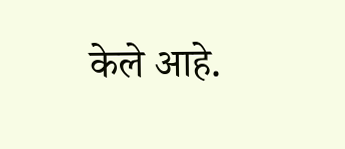केले आहे.